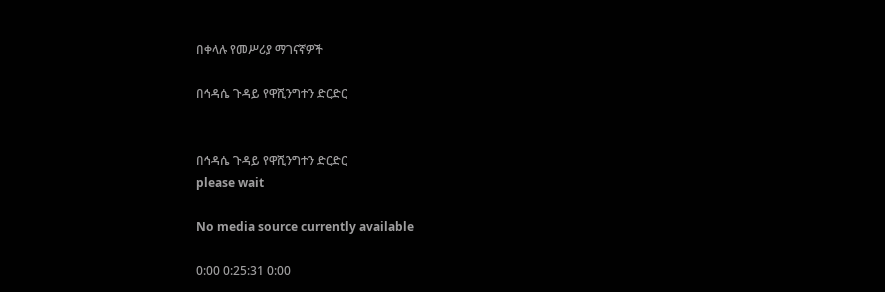በቀላሉ የመሥሪያ ማገናኛዎች

በኅዳሴ ጉዳይ የዋሺንግተን ድርድር


በኅዳሴ ጉዳይ የዋሺንግተን ድርድር
please wait

No media source currently available

0:00 0:25:31 0:00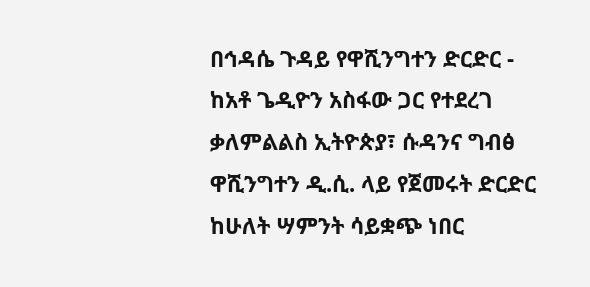በኅዳሴ ጉዳይ የዋሺንግተን ድርድር - ከአቶ ጌዲዮን አስፋው ጋር የተደረገ ቃለምልልስ ኢትዮጵያ፣ ሱዳንና ግብፅ ዋሺንግተን ዲ.ሲ. ላይ የጀመሩት ድርድር ከሁለት ሣምንት ሳይቋጭ ነበር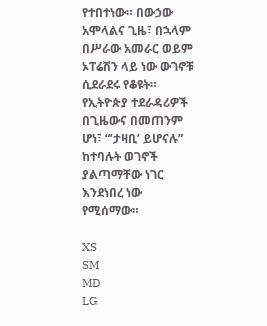የተበተነው። በውኃው አሞላልና ጊዜ፣ በኋላም በሥራው አመራር ወይም ኦፐሬሽን ላይ ነው ውገኖቹ ሲደራደሩ የቆዩት። የኢትዮጵያ ተደራዳሪዎች በጊዜውና በመጠንም ሆነ፣ “’ታዛቢ’ ይሆናሉ” ከተባሉት ወገኖች ያልጣማቸው ነገር እንደነበረ ነው የሚሰማው።

XS
SM
MD
LG